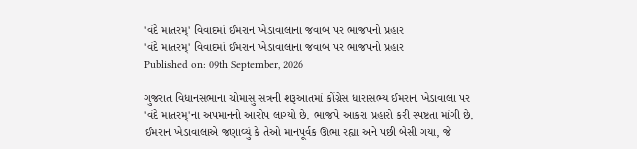'વંદે માતરમ્' વિવાદમાં ઈમરાન ખેડાવાલાના જવાબ પર ભાજપનો પ્રહાર
'વંદે માતરમ્' વિવાદમાં ઈમરાન ખેડાવાલાના જવાબ પર ભાજપનો પ્રહાર
Published on: 09th September, 2026

ગુજરાત વિધાનસભાના ચોમાસુ સત્રની શરૂઆતમાં કોંગ્રેસ ધારાસભ્ય ઈમરાન ખેડાવાલા પર 'વંદે માતરમ્'ના અપમાનનો આરોપ લાગ્યો છે. ભાજપે આકરા પ્રહારો કરી સ્પષ્ટતા માંગી છે. ઈમરાન ખેડાવાલાએ જણાવ્યું કે તેઓ માનપૂર્વક ઊભા રહ્યા અને પછી બેસી ગયા, જે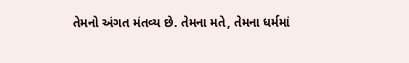તેમનો અંગત મંતવ્ય છે. તેમના મતે, તેમના ધર્મમાં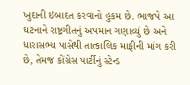ખુદાની ઇબાદત કરવાનો હુકમ છે. ભાજપે આ ઘટનાને રાષ્ટ્રગીતનું અપમાન ગણાવ્યું છે અને ધારાસભ્ય પાસેથી તાત્કાલિક માફીની માંગ કરી છે, તેમજ કોંગ્રેસ પાર્ટીનું સ્ટેન્ડ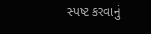સ્પષ્ટ કરવાનું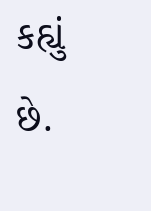કહ્યું છે.